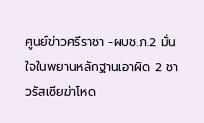ศูนย์ข่าวศรีราชา -ผบช.ภ.2 มั่นใจในพยานหลักฐานเอาผิด 2 ชาวรัสเซียฆ่าโหด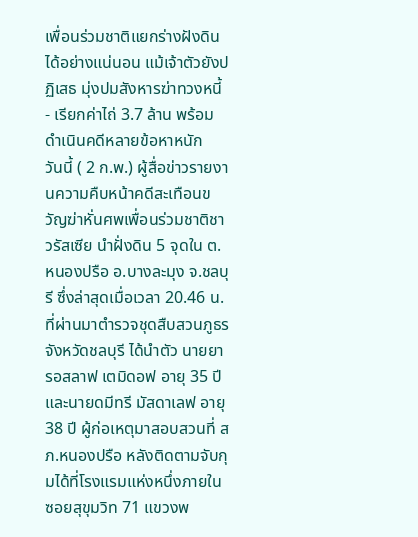เพื่อนร่วมชาติแยกร่างฝังดินได้อย่างแน่นอน แม้เจ้าตัวยังปฏิเสธ มุ่งปมสังหารฆ่าทวงหนี้ - เรียกค่าไถ่ 3.7 ล้าน พร้อมดำเนินคดีหลายข้อหาหนัก
วันนี้ ( 2 ก.พ.) ผู้สื่อข่าวรายงานความคืบหน้าคดีสะเทือนขวัญฆ่าหั่นศพเพื่อนร่วมชาติชาวรัสเซีย นำฝั่งดิน 5 จุดใน ต.หนองปรือ อ.บางละมุง จ.ชลบุรี ซึ่งล่าสุดเมื่อเวลา 20.46 น. ที่ผ่านมาตำรวจชุดสืบสวนภูธรจังหวัดชลบุรี ได้นำตัว นายยารอสลาฟ เตมิดอฟ อายุ 35 ปี และนายดมีทรี มัสดาเลฟ อายุ 38 ปี ผู้ก่อเหตุมาสอบสวนที่ สภ.หนองปรือ หลังติดตามจับกุมได้ที่โรงแรมแห่งหนึ่งภายในซอยสุขุมวิท 71 แขวงพ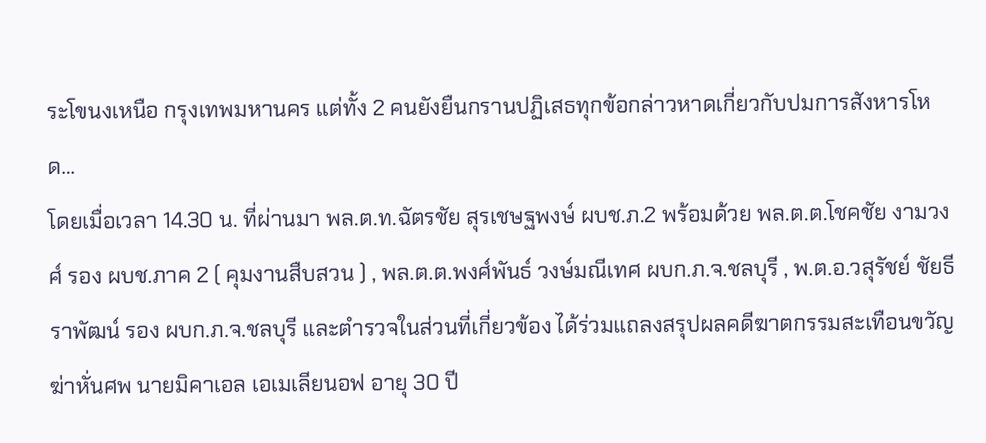ระโขนงเหนือ กรุงเทพมหานคร แต่ทั้ง 2 คนยังยืนกรานปฏิเสธทุกข้อกล่าวหาดเกี่ยวกับปมการสังหารโหด…
โดยเมื่อเวลา 14.30 น. ที่ผ่านมา พล.ต.ท.ฉัตรชัย สุรเชษฐพงษ์ ผบช.ภ.2 พร้อมด้วย พล.ต.ต.โชคชัย งามวงศ์ รอง ผบช.ภาค 2 ( คุมงานสืบสวน ) , พล.ต.ต.พงศ์พันธ์ วงษ์มณีเทศ ผบก.ภ.จ.ชลบุรี , พ.ต.อ.วสุรัชย์ ชัยธีราพัฒน์ รอง ผบก.ภ.จ.ชลบุรี และตำรวจในส่วนที่เกี่ยวข้อง ได้ร่วมแถลงสรุปผลคดีฆาตกรรมสะเทือนขวัญฆ่าหั่นศพ นายมิคาเอล เอเมเลียนอฟ อายุ 30 ปี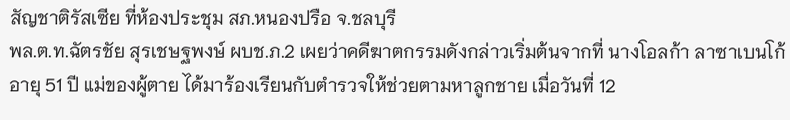สัญชาติรัสเซีย ที่ห้องประชุม สภ.หนองปรือ จ.ชลบุรี
พล.ต.ท.ฉัตรชัย สุรเชษฐพงษ์ ผบช.ภ.2 เผยว่าคดีฆาตกรรมดังกล่าวเริ่มต้นจากที่ นางโอลก้า ลาซาเบนโก้ อายุ 51 ปี แม่ของผู้ตาย ได้มาร้องเรียนกับตำรวจให้ช่วยตามหาลูกชาย เมื่อวันที่ 12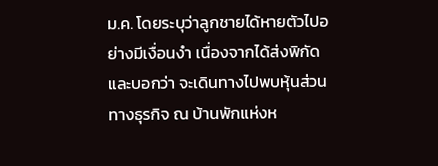ม.ค. โดยระบุว่าลูกชายได้หายตัวไปอย่างมีเงื่อนงำ เนื่องจากได้ส่งพิกัดและบอกว่า จะเดินทางไปพบหุ้นส่วนทางธุรกิจ ณ บ้านพักแห่งห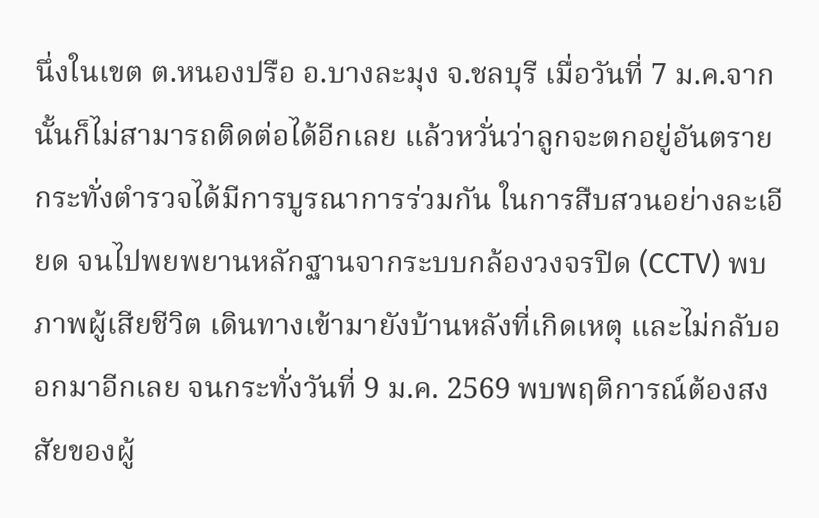นึ่งในเขต ต.หนองปรือ อ.บางละมุง จ.ชลบุรี เมื่อวันที่ 7 ม.ค.จากนั้นก็ไม่สามารถติดต่อได้อีกเลย แล้วหวั่นว่าลูกจะตกอยู่อันตราย
กระทั่งตำรวจได้มีการบูรณาการร่วมกัน ในการสืบสวนอย่างละเอียด จนไปพยพยานหลักฐานจากระบบกล้องวงจรปิด (CCTV) พบภาพผู้เสียชีวิต เดินทางเข้ามายังบ้านหลังที่เกิดเหตุ และไม่กลับออกมาอีกเลย จนกระทั่งวันที่ 9 ม.ค. 2569 พบพฤติการณ์ต้องสงสัยของผู้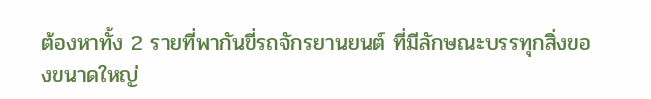ต้องหาทั้ง 2 รายที่พากันขี่รถจักรยานยนต์ ที่มีลักษณะบรรทุกสิ่งของขนาดใหญ่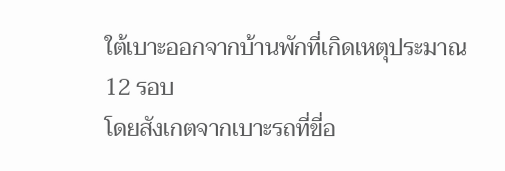ใต้เบาะออกจากบ้านพักที่เกิดเหตุประมาณ 12 รอบ
โดยสังเกตจากเบาะรถที่ขี่อ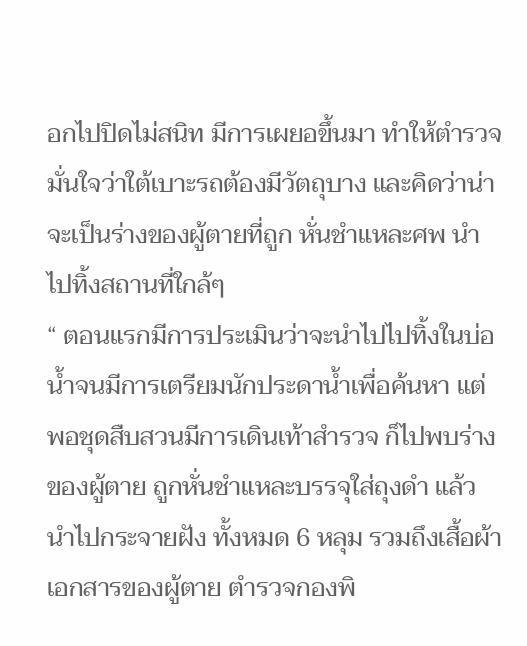อกไปปิดไม่สนิท มีการเผยอขึ้นมา ทำให้ตำรวจมั่นใจว่าใต้เบาะรถต้องมีวัตถุบาง และคิดว่าน่าจะเป็นร่างของผู้ตายที่ถูก หั่นชำแหละศพ นำไปทิ้งสถานที่ใกล้ๆ
“ ตอนแรกมีการประเมินว่าจะนำไปไปทิ้งในบ่อน้ำจนมีการเตรียมนักประดาน้ำเพื่อค้นหา แต่พอชุดสืบสวนมีการเดินเท้าสำรวจ ก็ไปพบร่างของผู้ตาย ถูกหั่นชำแหละบรรจุใส่ถุงดำ แล้วนำไปกระจายฝัง ทั้งหมด 6 หลุม รวมถึงเสื้อผ้าเอกสารของผู้ตาย ตำรวจกองพิ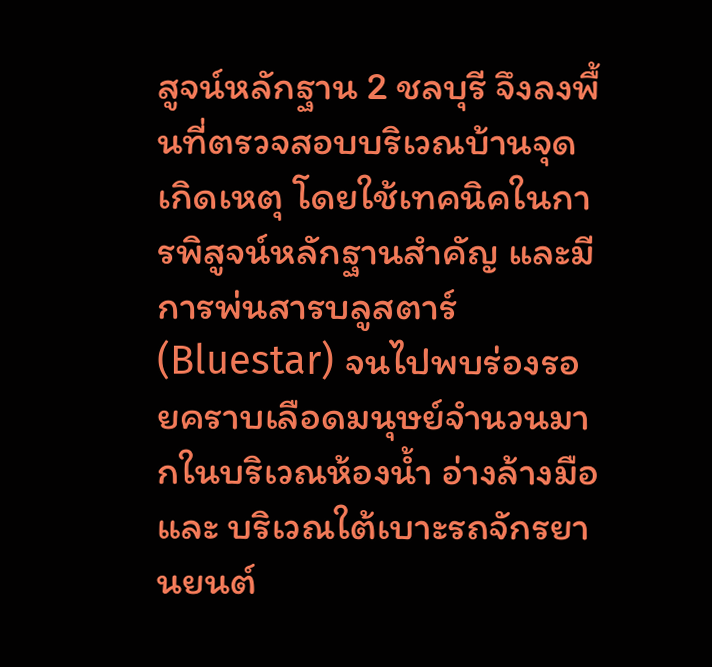สูจน์หลักฐาน 2 ชลบุรี จึงลงพื้นที่ตรวจสอบบริเวณบ้านจุดเกิดเหตุ โดยใช้เทคนิคในการพิสูจน์หลักฐานสำคัญ และมีการพ่นสารบลูสตาร์ (Bluestar) จนไปพบร่องรอยคราบเลือดมนุษย์จำนวนมากในบริเวณห้องน้ำ อ่างล้างมือ และ บริเวณใต้เบาะรถจักรยานยนต์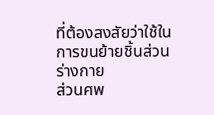ที่ต้องสงสัยว่าใช้ในการขนย้ายชิ้นส่วนร่างกาย
ส่วนศพ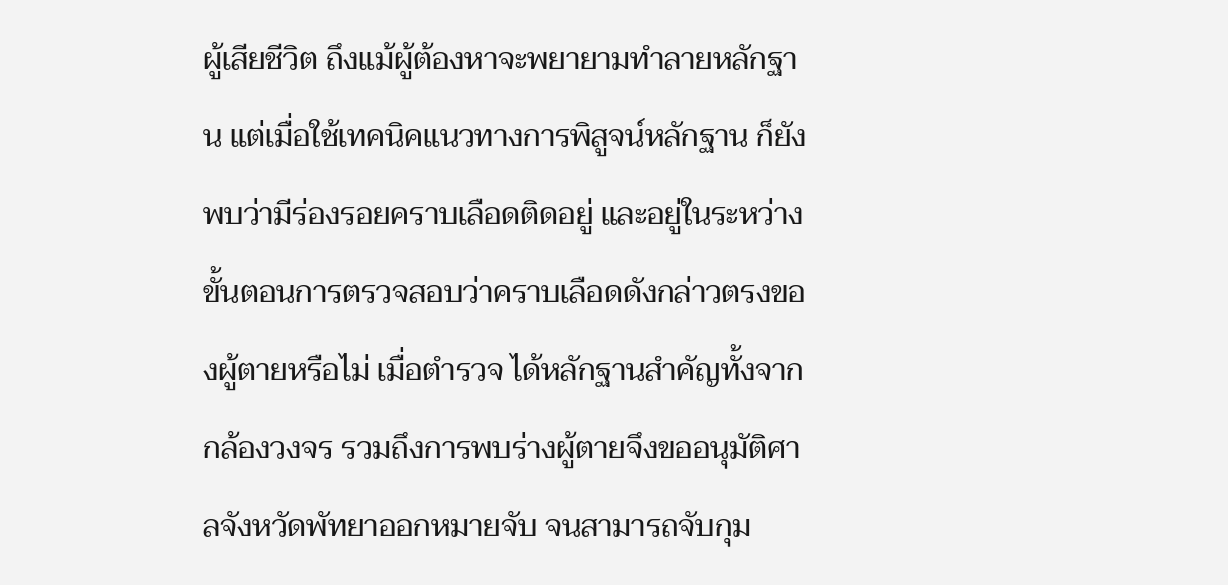ผู้เสียชีวิต ถึงแม้ผู้ต้องหาจะพยายามทำลายหลักฐาน แต่เมื่อใช้เทคนิคแนวทางการพิสูจน์หลักฐาน ก็ยังพบว่ามีร่องรอยคราบเลือดติดอยู่ และอยู่ในระหว่างขั้นตอนการตรวจสอบว่าคราบเลือดดังกล่าวตรงของผู้ตายหรือไม่ เมื่อตำรวจ ได้หลักฐานสำคัญทั้งจากกล้องวงจร รวมถึงการพบร่างผู้ตายจึงขออนุมัติศาลจังหวัดพัทยาออกหมายจับ จนสามารถจับกุม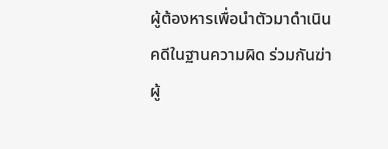ผู้ต้องหารเพื่อนำตัวมาดำเนินคดีในฐานความผิด ร่วมกันฆ่าผู้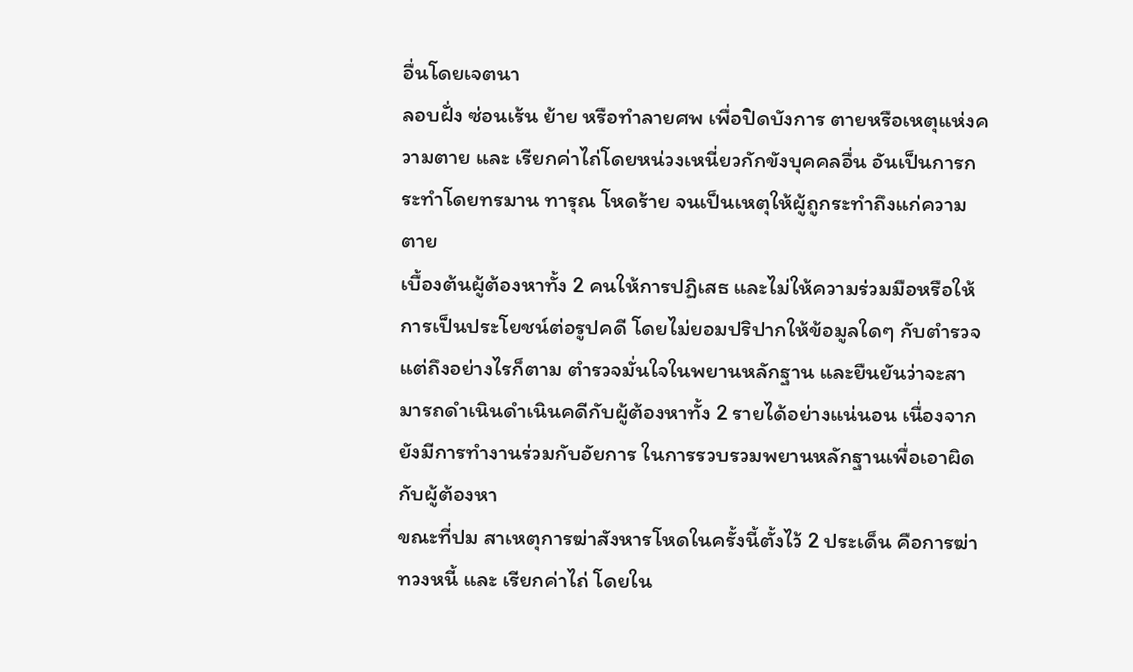อื่นโดยเจตนา
ลอบฝั่ง ซ่อนเร้น ย้าย หรือทำลายศพ เพื่อปิดบังการ ตายหรือเหตุแห่งความตาย และ เรียกค่าไถ่โดยหน่วงเหนี่ยวกักขังบุคคลอื่น อันเป็นการกระทำโดยทรมาน ทารุณ โหดร้าย จนเป็นเหตุให้ผู้ถูกระทำถึงแก่ความตาย
เบื้องต้นผู้ต้องหาทั้ง 2 คนให้การปฏิเสธ และไม่ให้ความร่วมมือหรือให้การเป็นประโยชน์ต่อรูปคดี โดยไม่ยอมปริปากให้ข้อมูลใดๆ กับตำรวจ แต่ถึงอย่างไรก็ตาม ตำรวจมั่นใจในพยานหลักฐาน และยืนยันว่าจะสามารถดำเนินดำเนินคดีกับผู้ต้องหาทั้ง 2 รายได้อย่างแน่นอน เนื่องจากยังมีการทำงานร่วมกับอัยการ ในการรวบรวมพยานหลักฐานเพื่อเอาผิดกับผู้ต้องหา
ขณะที่ปม สาเหตุการฆ่าสังหารโหดในครั้งนี้ตั้งไว้ 2 ประเด็น คือการฆ่าทวงหนี้ และ เรียกค่าไถ่ โดยใน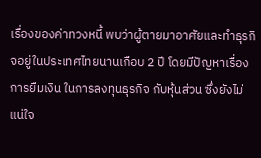เรื่องของค่าทวงหนี้ พบว่าผู้ตายมาอาศัยและทำธุรกิจอยู่ในประเทศไทยนานเกือบ 2 ปี โดยมีปัญหาเรื่องการยืมเงิน ในการลงทุนธุรกิจ กับหุ้นส่วน ซึ่งยังไม่แน่ใจ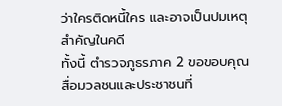ว่าใครติดหนี้ใคร และอาจเป็นปมเหตุสำคัญในคดี
ทั้งนี้ ตำรวจภูธรภาค 2 ขอขอบคุณสื่อมวลชนและประชาชนที่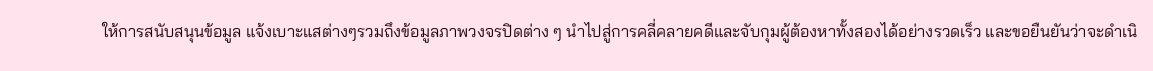ให้การสนับสนุนข้อมูล แจ้งเบาะแสต่างๆรวมถึงข้อมูลภาพวงจรปิดต่าง ๆ นำไปสู่การคลี่คลายคดีและจับกุมผู้ต้องหาทั้งสองได้อย่างรวดเร็ว และขอยืนยันว่าจะดำเนิ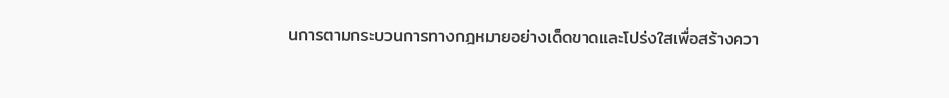นการตามกระบวนการทางกฎหมายอย่างเด็ดขาดและโปร่งใสเพื่อสร้างควา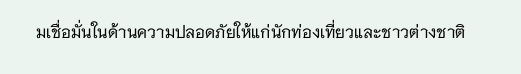มเชื่อมั่นในด้านความปลอดภัยให้แก่นักท่องเที่ยวและชาวต่างชาติ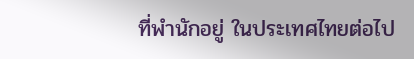ที่พำนักอยู่ ในประเทศไทยต่อไป